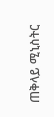ጠቅላይ ሚኒስትር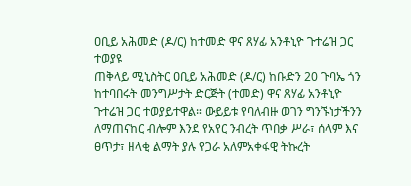ዐቢይ አሕመድ (ዶ/ር) ከተመድ ዋና ጸሃፊ አንቶኒዮ ጉተሬዝ ጋር ተወያዩ
ጠቅላይ ሚኒስትር ዐቢይ አሕመድ (ዶ/ር) ከቡድን 20 ጉባኤ ጎን ከተባበሩት መንግሥታት ድርጅት (ተመድ) ዋና ጸሃፊ አንቶኒዮ ጉተሬዝ ጋር ተወያይተዋል። ውይይቱ የባለብዙ ወገን ግንኙነታችንን ለማጠናከር ብሎም እንደ የአየር ንብረት ጥበቃ ሥራ፣ ሰላም እና ፀጥታ፣ ዘላቂ ልማት ያሉ የጋራ አለምአቀፋዊ ትኩረት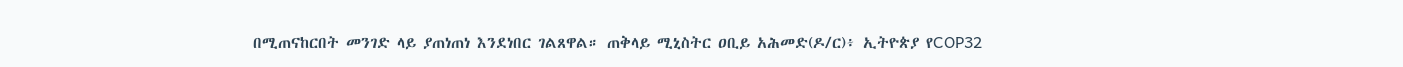በሚጠናከርበት መንገድ ላይ ያጠነጠነ እንደነበር ገልጸዋል። ጠቅላይ ሚኒስትር ዐቢይ አሕመድ(ዶ/ር)፥ ኢትዮጵያ የCOP32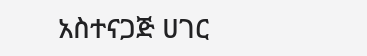አስተናጋጅ ሀገር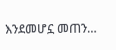እንደመሆኗ መጠን…